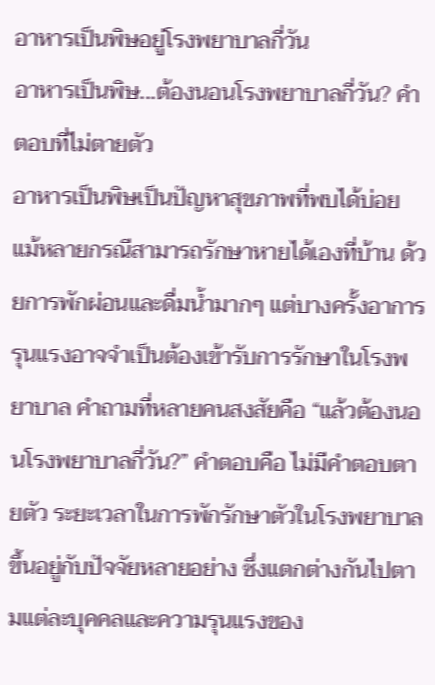อาหารเป็นพิษอยู่โรงพยาบาลกี่วัน
อาหารเป็นพิษ...ต้องนอนโรงพยาบาลกี่วัน? คำตอบที่ไม่ตายตัว
อาหารเป็นพิษเป็นปัญหาสุขภาพที่พบได้บ่อย แม้หลายกรณีสามารถรักษาหายได้เองที่บ้าน ด้วยการพักผ่อนและดื่มน้ำมากๆ แต่บางครั้งอาการรุนแรงอาจจำเป็นต้องเข้ารับการรักษาในโรงพยาบาล คำถามที่หลายคนสงสัยคือ “แล้วต้องนอนโรงพยาบาลกี่วัน?” คำตอบคือ ไม่มีคำตอบตายตัว ระยะเวลาในการพักรักษาตัวในโรงพยาบาลขึ้นอยู่กับปัจจัยหลายอย่าง ซึ่งแตกต่างกันไปตามแต่ละบุคคลและความรุนแรงของ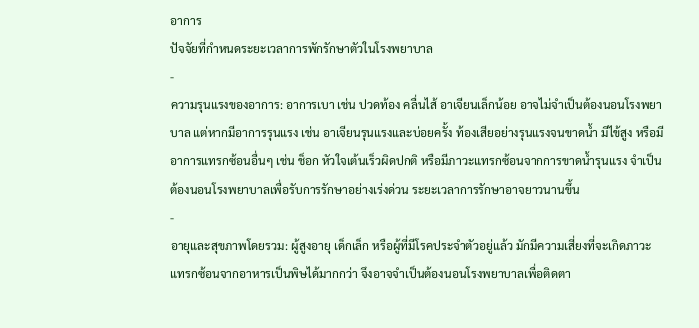อาการ
ปัจจัยที่กำหนดระยะเวลาการพักรักษาตัวในโรงพยาบาล
-
ความรุนแรงของอาการ: อาการเบา เช่น ปวดท้อง คลื่นไส้ อาเจียนเล็กน้อย อาจไม่จำเป็นต้องนอนโรงพยาบาล แต่หากมีอาการรุนแรง เช่น อาเจียนรุนแรงและบ่อยครั้ง ท้องเสียอย่างรุนแรงจนขาดน้ำ มีไข้สูง หรือมีอาการแทรกซ้อนอื่นๆ เช่น ช็อก หัวใจเต้นเร็วผิดปกติ หรือมีภาวะแทรกซ้อนจากการขาดน้ำรุนแรง จำเป็นต้องนอนโรงพยาบาลเพื่อรับการรักษาอย่างเร่งด่วน ระยะเวลาการรักษาอาจยาวนานขึ้น
-
อายุและสุขภาพโดยรวม: ผู้สูงอายุ เด็กเล็ก หรือผู้ที่มีโรคประจำตัวอยู่แล้ว มักมีความเสี่ยงที่จะเกิดภาวะแทรกซ้อนจากอาหารเป็นพิษได้มากกว่า จึงอาจจำเป็นต้องนอนโรงพยาบาลเพื่อติดตา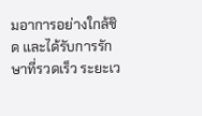มอาการอย่างใกล้ชิด และได้รับการรักษาที่รวดเร็ว ระยะเว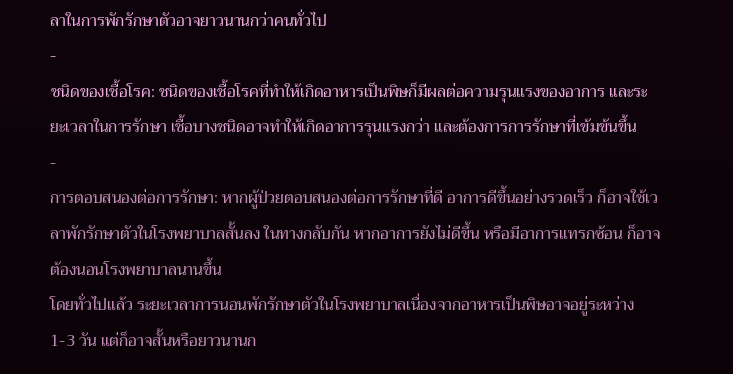ลาในการพักรักษาตัวอาจยาวนานกว่าคนทั่วไป
-
ชนิดของเชื้อโรค: ชนิดของเชื้อโรคที่ทำให้เกิดอาหารเป็นพิษก็มีผลต่อความรุนแรงของอาการ และระยะเวลาในการรักษา เชื้อบางชนิดอาจทำให้เกิดอาการรุนแรงกว่า และต้องการการรักษาที่เข้มข้นขึ้น
-
การตอบสนองต่อการรักษา: หากผู้ป่วยตอบสนองต่อการรักษาที่ดี อาการดีขึ้นอย่างรวดเร็ว ก็อาจใช้เวลาพักรักษาตัวในโรงพยาบาลสั้นลง ในทางกลับกัน หากอาการยังไม่ดีขึ้น หรือมีอาการแทรกซ้อน ก็อาจต้องนอนโรงพยาบาลนานขึ้น
โดยทั่วไปแล้ว ระยะเวลาการนอนพักรักษาตัวในโรงพยาบาลเนื่องจากอาหารเป็นพิษอาจอยู่ระหว่าง 1-3 วัน แต่ก็อาจสั้นหรือยาวนานก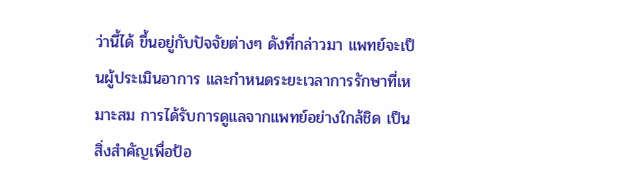ว่านี้ได้ ขึ้นอยู่กับปัจจัยต่างๆ ดังที่กล่าวมา แพทย์จะเป็นผู้ประเมินอาการ และกำหนดระยะเวลาการรักษาที่เหมาะสม การได้รับการดูแลจากแพทย์อย่างใกล้ชิด เป็นสิ่งสำคัญเพื่อป้อ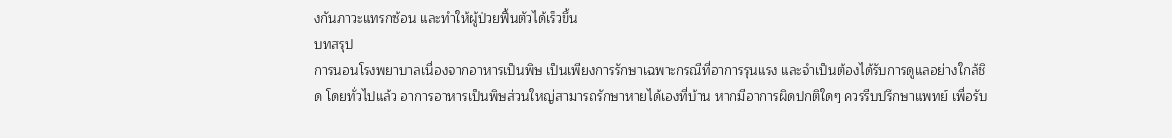งกันภาวะแทรกซ้อน และทำให้ผู้ป่วยฟื้นตัวได้เร็วขึ้น
บทสรุป
การนอนโรงพยาบาลเนื่องจากอาหารเป็นพิษ เป็นเพียงการรักษาเฉพาะกรณีที่อาการรุนแรง และจำเป็นต้องได้รับการดูแลอย่างใกล้ชิด โดยทั่วไปแล้ว อาการอาหารเป็นพิษส่วนใหญ่สามารถรักษาหายได้เองที่บ้าน หากมีอาการผิดปกติใดๆ ควรรีบปรึกษาแพทย์ เพื่อรับ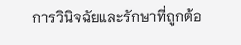การวินิจฉัยและรักษาที่ถูกต้อ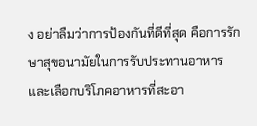ง อย่าลืมว่าการป้องกันที่ดีที่สุด คือการรักษาสุขอนามัยในการรับประทานอาหาร และเลือกบริโภคอาหารที่สะอา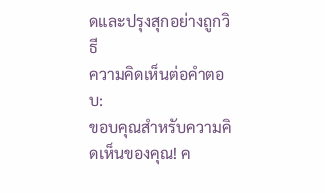ดและปรุงสุกอย่างถูกวิธี
ความคิดเห็นต่อคำตอบ:
ขอบคุณสำหรับความคิดเห็นของคุณ! ค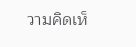วามคิดเห็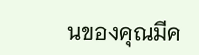นของคุณมีค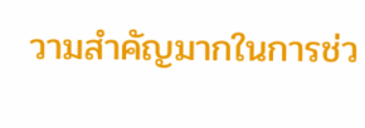วามสำคัญมากในการช่ว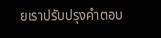ยเราปรับปรุงคำตอบ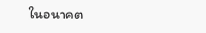ในอนาคต